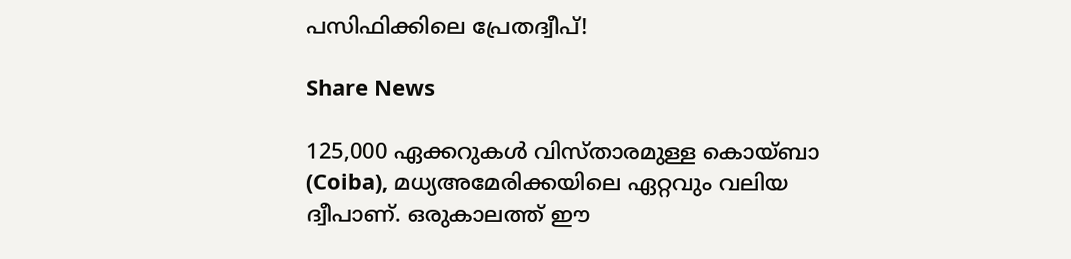പസിഫിക്കിലെ പ്രേതദ്വീപ്!

Share News

125,000 ഏക്കറുകൾ വിസ്താരമുള്ള കൊയ്‌ബാ (Coiba), മധ്യഅമേരിക്കയിലെ ഏറ്റവും വലിയ ദ്വീപാണ്. ഒരുകാലത്ത് ഈ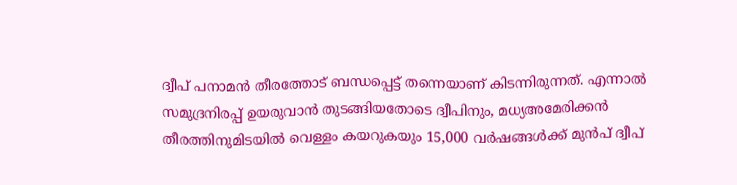ദ്വീപ് പനാമൻ തീരത്തോട് ബന്ധപ്പെട്ട് തന്നെയാണ് കിടന്നിരുന്നത്. എന്നാൽ സമുദ്രനിരപ്പ് ഉയരുവാൻ തുടങ്ങിയതോടെ ദ്വീപിനും, മധ്യഅമേരിക്കൻ തീരത്തിനുമിടയിൽ വെള്ളം കയറുകയും 15,000 വർഷങ്ങൾക്ക് മുൻപ് ദ്വീപ്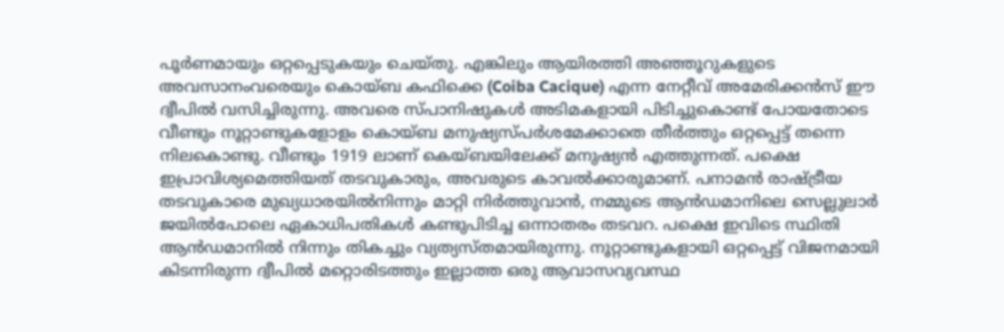പൂർണമായും ഒറ്റപ്പെടുകയും ചെയ്തു. എങ്കിലും ആയിരത്തി അഞ്ഞൂറുകളുടെ അവസാനംവരെയും കൊയ്ബ കഫിക്കെ (Coiba Cacique) എന്ന നേറ്റീവ് അമേരിക്കൻസ് ഈ ദ്വീപിൽ വസിച്ചിരുന്നു. അവരെ സ്പാനിഷുകൾ അടിമകളായി പിടിച്ചുകൊണ്ട് പോയതോടെ വീണ്ടും നൂറ്റാണ്ടുകളോളം കൊയ്ബ മനുഷ്യസ്പർശമേക്കാതെ തീർത്തും ഒറ്റപ്പെട്ട് തന്നെ നിലകൊണ്ടു. വീണ്ടും 1919 ലാണ് കെയ്ബയിലേക്ക് മനുഷ്യൻ എത്തുന്നത്. പക്ഷെ ഇപ്രാവിശ്യമെത്തിയത് തടവുകാരും, അവരുടെ കാവൽക്കാരുമാണ്. പനാമൻ രാഷ്ട്രീയ തടവുകാരെ മുഖ്യധാരയിൽനിന്നും മാറ്റി നിർത്തുവാൻ, നമ്മുടെ ആൻഡമാനിലെ സെല്ലുലാർ ജയിൽപോലെ ഏകാധിപതികൾ കണ്ടുപിടിച്ച ഒന്നാതരം തടവറ. പക്ഷെ ഇവിടെ സ്ഥിതി ആൻഡമാനിൽ നിന്നും തികച്ചും വ്യത്യസ്തമായിരുന്നു. നൂറ്റാണ്ടുകളായി ഒറ്റപ്പെട്ട് വിജനമായി കിടന്നിരുന്ന ദ്വീപിൽ മറ്റൊരിടത്തും ഇല്ലാത്ത ഒരു ആവാസവ്യവസ്ഥ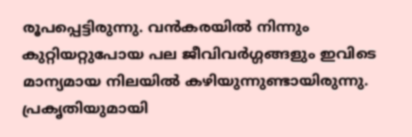രൂപപ്പെട്ടിരുന്നു. വൻകരയിൽ നിന്നും കുറ്റിയറ്റുപോയ പല ജീവിവർഗ്ഗങ്ങളും ഇവിടെ മാന്യമായ നിലയിൽ കഴിയുന്നുണ്ടായിരുന്നു. പ്രകൃതിയുമായി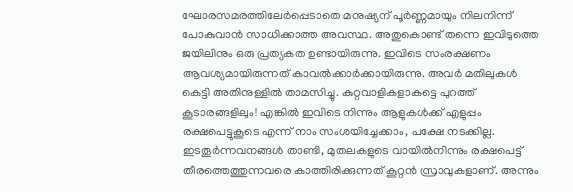ഘോരസമരത്തിലേർപ്പെടാതെ മനുഷ്യന് പൂർണ്ണമായും നിലനിന്ന് പോകുവാൻ സാധിക്കാത്ത അവസ്ഥ. അതുകൊണ്ട് തന്നെ ഇവിടുത്തെ ജയിലിനും ഒരു പ്രത്യകത ഉണ്ടായിരുന്നു. ഇവിടെ സംരക്ഷണം ആവശ്യമായിരുന്നത് കാവൽക്കാർക്കായിരുന്നു. അവർ മതിലുകൾ കെട്ടി അതിനുള്ളിൽ താമസിച്ചു. കുറ്റവാളികളാകട്ടെ പുറത്ത് കൂടാരങ്ങളിലും! എങ്കിൽ ഇവിടെ നിന്നും ആളുകൾക്ക് എളുപ്പം രക്ഷപെട്ടുകൂടെ എന്ന് നാം സംശയിച്ചേക്കാം, പക്ഷേ നടക്കില്ല. ഇടതൂർന്നവനങ്ങൾ താണ്ടി, മുതലകളുടെ വായിൽനിന്നും രക്ഷപെട്ട് തീരത്തെത്തുന്നവരെ കാത്തിരിക്കുന്നത് കൂറ്റൻ സ്രാവുകളാണ്. അന്നും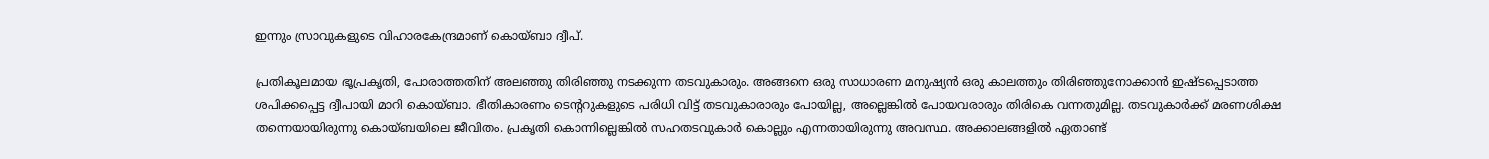ഇന്നും സ്രാവുകളുടെ വിഹാരകേന്ദ്രമാണ് കൊയ്‌ബാ ദ്വീപ്.

പ്രതികൂലമായ ഭൂപ്രകൃതി, പോരാത്തതിന് അലഞ്ഞു തിരിഞ്ഞു നടക്കുന്ന തടവുകാരും. അങ്ങനെ ഒരു സാധാരണ മനുഷ്യൻ ഒരു കാലത്തും തിരിഞ്ഞുനോക്കാൻ ഇഷ്ടപ്പെടാത്ത ശപിക്കപ്പെട്ട ദ്വീപായി മാറി കൊയ്‌ബാ. ഭീതികാരണം ടെന്ററുകളുടെ പരിധി വിട്ട് തടവുകാരാരും പോയില്ല, അല്ലെങ്കിൽ പോയവരാരും തിരികെ വന്നതുമില്ല. തടവുകാർക്ക് മരണശിക്ഷ തന്നെയായിരുന്നു കൊയ്‌ബയിലെ ജീവിതം. പ്രകൃതി കൊന്നില്ലെങ്കിൽ സഹതടവുകാർ കൊല്ലും എന്നതായിരുന്നു അവസ്ഥ. അക്കാലങ്ങളിൽ ഏതാണ്ട്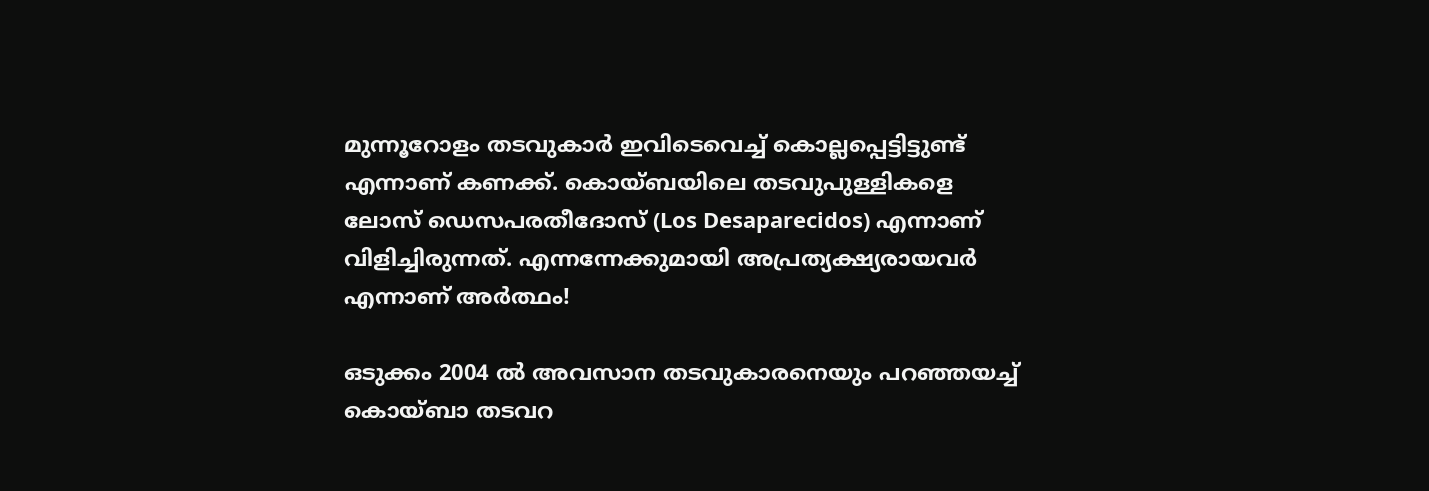മുന്നൂറോളം തടവുകാർ ഇവിടെവെച്ച് കൊല്ലപ്പെട്ടിട്ടുണ്ട് എന്നാണ് കണക്ക്. കൊയ്‌ബയിലെ തടവുപുള്ളികളെ ലോസ് ഡെസപരതീദോസ് (Los Desaparecidos) എന്നാണ് വിളിച്ചിരുന്നത്. എന്നന്നേക്കുമായി അപ്രത്യക്ഷ്യരായവർ എന്നാണ് അർത്ഥം!

ഒടുക്കം 2004 ൽ അവസാന തടവുകാരനെയും പറഞ്ഞയച്ച് കൊയ്‌ബാ തടവറ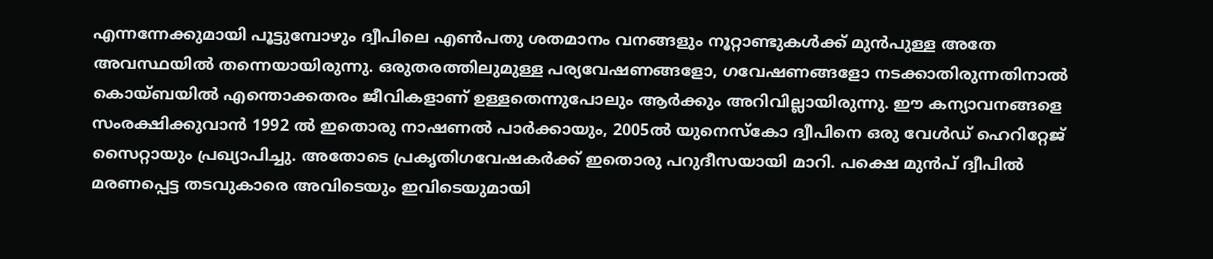എന്നന്നേക്കുമായി പൂട്ടുമ്പോഴും ദ്വീപിലെ എൺപതു ശതമാനം വനങ്ങളും നൂറ്റാണ്ടുകൾക്ക് മുൻപുള്ള അതേ അവസ്ഥയിൽ തന്നെയായിരുന്നു. ഒരുതരത്തിലുമുള്ള പര്യവേഷണങ്ങളോ, ഗവേഷണങ്ങളോ നടക്കാതിരുന്നതിനാൽ കൊയ്‌ബയിൽ എന്തൊക്കതരം ജീവികളാണ് ഉള്ളതെന്നുപോലും ആർക്കും അറിവില്ലായിരുന്നു. ഈ കന്യാവനങ്ങളെ സംരക്ഷിക്കുവാൻ 1992 ൽ ഇതൊരു നാഷണൽ പാർക്കായും, 2005ൽ യുനെസ്കോ ദ്വീപിനെ ഒരു വേൾഡ് ഹെറിറ്റേജ് സൈറ്റായും പ്രഖ്യാപിച്ചു. അതോടെ പ്രകൃതിഗവേഷകർക്ക് ഇതൊരു പറുദീസയായി മാറി. പക്ഷെ മുൻപ് ദ്വീപിൽ മരണപ്പെട്ട തടവുകാരെ അവിടെയും ഇവിടെയുമായി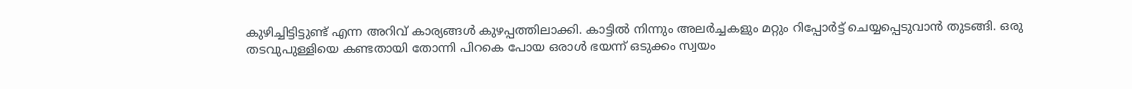കുഴിച്ചിട്ടിട്ടുണ്ട് എന്ന അറിവ് കാര്യങ്ങൾ കുഴപ്പത്തിലാക്കി. കാട്ടിൽ നിന്നും അലർച്ചകളും മറ്റും റിപ്പോർട്ട് ചെയ്യപ്പെടുവാൻ തുടങ്ങി. ഒരു തടവുപുള്ളിയെ കണ്ടതായി തോന്നി പിറകെ പോയ ഒരാൾ ഭയന്ന് ഒടുക്കം സ്വയം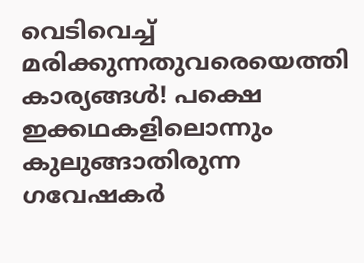വെടിവെച്ച് മരിക്കുന്നതുവരെയെത്തി കാര്യങ്ങൾ! പക്ഷെ ഇക്കഥകളിലൊന്നും കുലുങ്ങാതിരുന്ന ഗവേഷകർ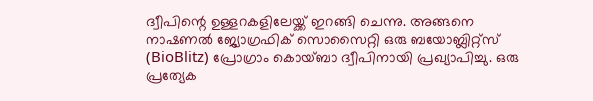ദ്വീപിന്റെ ഉള്ളറകളിലേയ്ക്ക് ഇറങ്ങി ചെന്നു. അങ്ങനെ നാഷണൽ ജ്യോഗ്രഫിക് സൊസൈറ്റി ഒരു ബയോബ്ലിറ്റ്സ് (BioBlitz) പ്രോഗ്രാം കൊയ്‌ബാ ദ്വീപിനായി പ്രഖ്യാപിച്ചു. ഒരു പ്രത്യേക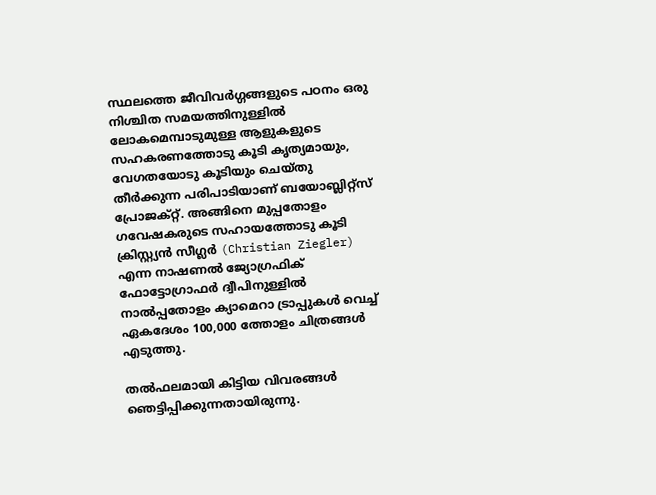സ്ഥലത്തെ ജീവിവർഗ്ഗങ്ങളുടെ പഠനം ഒരു നിശ്ചിത സമയത്തിനുള്ളിൽ ലോകമെമ്പാടുമുള്ള ആളുകളുടെ സഹകരണത്തോടു കൂടി കൃത്യമായും, വേഗതയോടു കൂടിയും ചെയ്തു തീർക്കുന്ന പരിപാടിയാണ് ബയോബ്ലിറ്റ്സ് പ്രോജക്റ്റ്. അങ്ങിനെ മുപ്പതോളം ഗവേഷകരുടെ സഹായത്തോടു കൂടി ക്രിസ്റ്റ്യൻ സീഗ്ലർ (Christian Ziegler) എന്ന നാഷണൽ ജ്യോഗ്രഫിക് ഫോട്ടോഗ്രാഫർ ദ്വീപിനുള്ളിൽ നാൽപ്പതോളം ക്യാമെറാ ട്രാപ്പുകൾ വെച്ച് ഏകദേശം 100,000 ത്തോളം ചിത്രങ്ങൾ എടുത്തു.

തൽഫലമായി കിട്ടിയ വിവരങ്ങൾ ഞെട്ടിപ്പിക്കുന്നതായിരുന്നു.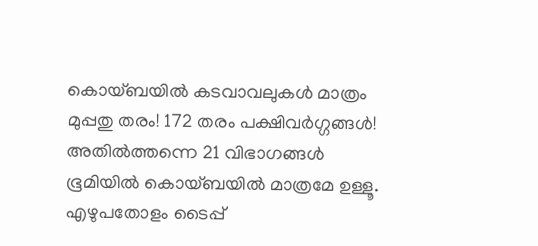കൊയ്‌ബയിൽ കടവാവലുകൾ മാത്രം മുപ്പതു തരം! 172 തരം പക്ഷിവർഗ്ഗങ്ങൾ! അതിൽത്തന്നെ 21 വിഭാഗങ്ങൾ ഭൂമിയിൽ കൊയ്‌ബയിൽ മാത്രമേ ഉള്ളൂ. എഴുപതോളം ടൈപ്പ്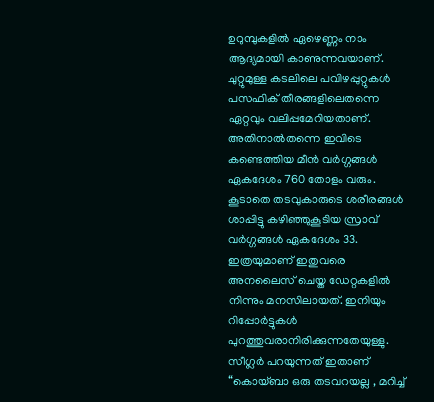ഉറുമ്പുകളിൽ ഏഴെണ്ണം നാം ആദ്യമായി കാണുന്നവയാണ്. ചുറ്റുമുള്ള കടലിലെ പവിഴപ്പുറ്റുകൾ പസഫിക് തീരങ്ങളിലെതന്നെ ഏറ്റവും വലിപ്പമേറിയതാണ്. അതിനാൽതന്നെ ഇവിടെ കണ്ടെത്തിയ മീൻ വർഗ്ഗങ്ങൾ ഏകദേശം 760 തോളം വരും. കൂടാതെ തടവുകാരുടെ ശരീരങ്ങൾ ശാപ്പിട്ടു കഴിഞ്ഞുകൂടിയ സ്രാവ് വർഗ്ഗങ്ങൾ ഏകദേശം 33. ഇത്രയുമാണ് ഇതുവരെ അനലൈസ് ചെയ്ത ഡേറ്റകളിൽ നിന്നും മനസിലായത്. ഇനിയും റിപ്പോർട്ടുകൾ പുറത്തുവരാനിരിക്കുന്നതേയുള്ളു. സീഗ്ലർ പറയുന്നത് ഇതാണ് “കൊയ്‌ബാ ഒരു തടവറയല്ല , മറിച്ച്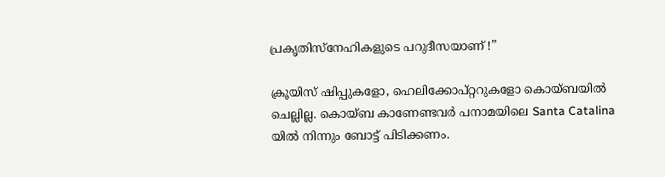പ്രകൃതിസ്നേഹികളുടെ പറുദീസയാണ് !”

ക്രൂയിസ് ഷിപ്പുകളോ, ഹെലിക്കോപ്റ്ററുകളോ കൊയ്‌ബയിൽ ചെല്ലില്ല. കൊയ്‌ബ കാണേണ്ടവർ പനാമയിലെ Santa Catalina യിൽ നിന്നും ബോട്ട് പിടിക്കണം.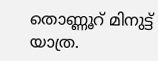തൊണ്ണൂറ് മിനുട്ട് യാത്ര.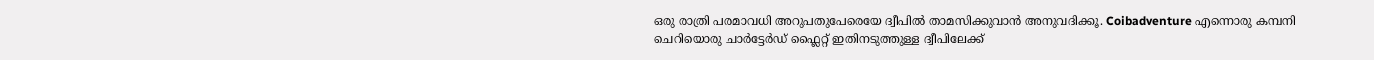ഒരു രാത്രി പരമാവധി അറുപതുപേരെയേ ദ്വീപിൽ താമസിക്കുവാൻ അനുവദിക്കൂ. Coibadventure എന്നൊരു കമ്പനി ചെറിയൊരു ചാർട്ടേർഡ് ഫ്ലൈറ്റ് ഇതിനടുത്തുള്ള ദ്വീപിലേക്ക്‌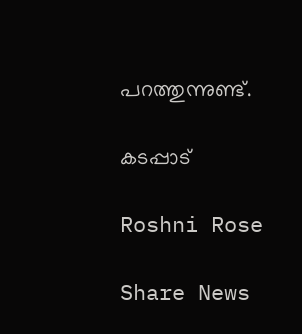പറത്തുന്നുണ്ട്.

കടപ്പാട്

Roshni Rose

Share News